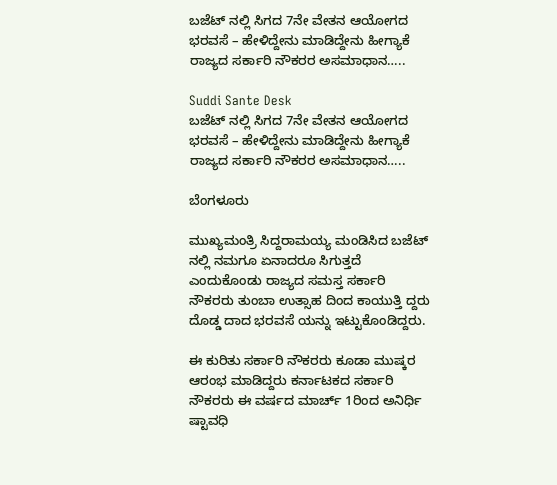ಬಜೆಟ್ ನಲ್ಲಿ ಸಿಗದ 7ನೇ ವೇತನ ಆಯೋಗದ ಭರವಸೆ – ಹೇಳಿದ್ದೇನು ಮಾಡಿದ್ದೇನು ಹೀಗ್ಯಾಕೆ ರಾಜ್ಯದ ಸರ್ಕಾರಿ ನೌಕರರ ಅಸಮಾಧಾನ…..

Suddi Sante Desk
ಬಜೆಟ್ ನಲ್ಲಿ ಸಿಗದ 7ನೇ ವೇತನ ಆಯೋಗದ ಭರವಸೆ – ಹೇಳಿದ್ದೇನು ಮಾಡಿದ್ದೇನು ಹೀಗ್ಯಾಕೆ ರಾಜ್ಯದ ಸರ್ಕಾರಿ ನೌಕರರ ಅಸಮಾಧಾನ…..

ಬೆಂಗಳೂರು

ಮುಖ್ಯಮಂತ್ರಿ ಸಿದ್ದರಾಮಯ್ಯ ಮಂಡಿಸಿದ ಬಜೆಟ್ ನಲ್ಲಿ ನಮಗೂ ಏನಾದರೂ ಸಿಗುತ್ತದೆ ಎಂದುಕೊಂಡು ರಾಜ್ಯದ ಸಮಸ್ತ ಸರ್ಕಾರಿ ನೌಕರರು ತುಂಬಾ ಉತ್ಸಾಹ ದಿಂದ ಕಾಯುತ್ತಿ ದ್ದರು ದೊಡ್ಡ ದಾದ ಭರವಸೆ ಯನ್ನು ಇಟ್ಟುಕೊಂಡಿದ್ದರು.

ಈ ಕುರಿತು ಸರ್ಕಾರಿ ನೌಕರರು ಕೂಡಾ ಮುಷ್ಕರ ಆರಂಭ ಮಾಡಿದ್ದರು ಕರ್ನಾಟಕದ ಸರ್ಕಾರಿ ನೌಕರರು ಈ ವರ್ಷದ ಮಾರ್ಚ್‌ 1ರಿಂದ ಅನಿರ್ಧಿ ಷ್ಟಾವಧಿ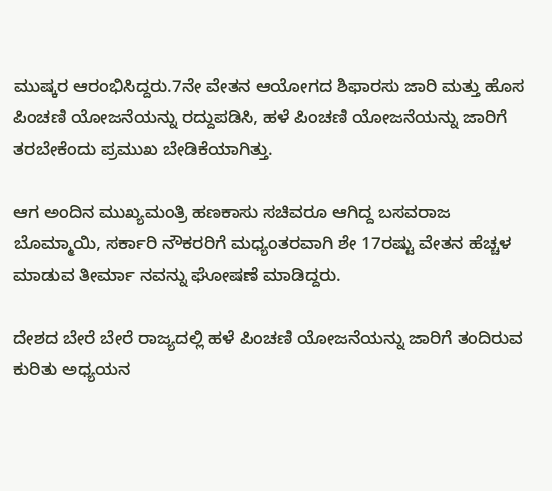ಮುಷ್ಕರ ಆರಂಭಿಸಿದ್ದರು.7ನೇ ವೇತನ ಆಯೋಗದ ಶಿಫಾರಸು ಜಾರಿ ಮತ್ತು ಹೊಸ ಪಿಂಚಣಿ ಯೋಜನೆಯನ್ನು ರದ್ದುಪಡಿಸಿ, ಹಳೆ ಪಿಂಚಣಿ ಯೋಜನೆಯನ್ನು ಜಾರಿಗೆ ತರಬೇಕೆಂದು ಪ್ರಮುಖ ಬೇಡಿಕೆಯಾಗಿತ್ತು.

ಆಗ ಅಂದಿನ ಮುಖ್ಯಮಂತ್ರಿ ಹಣಕಾಸು ಸಚಿವರೂ ಆಗಿದ್ದ ಬಸವರಾಜ ಬೊಮ್ಮಾಯಿ, ಸರ್ಕಾರಿ ನೌಕರರಿಗೆ ಮಧ್ಯಂತರವಾಗಿ ಶೇ 17ರಷ್ಟು ವೇತನ ಹೆಚ್ಚಳ ಮಾಡುವ ತೀರ್ಮಾ ನವನ್ನು ಘೋಷಣೆ ಮಾಡಿದ್ದರು.

ದೇಶದ ಬೇರೆ ಬೇರೆ ರಾಜ್ಯದಲ್ಲಿ ಹಳೆ ಪಿಂಚಣಿ ಯೋಜನೆಯನ್ನು ಜಾರಿಗೆ ತಂದಿರುವ ಕುರಿತು ಅಧ್ಯಯನ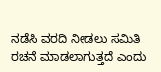ನಡೆಸಿ ವರದಿ ನೀಡಲು ಸಮಿತಿ ರಚನೆ ಮಾಡಲಾಗುತ್ತದೆ ಎಂದು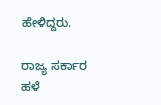ಹೇಳಿದ್ದರು.

ರಾಜ್ಯ ಸರ್ಕಾರ ಹಳೆ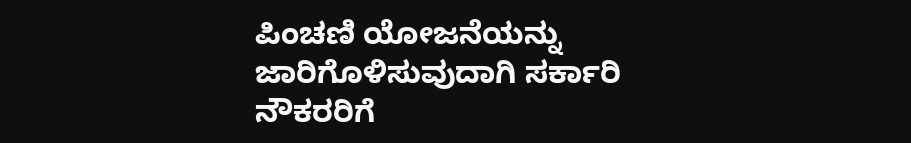ಪಿಂಚಣಿ ಯೋಜನೆಯನ್ನು ಜಾರಿಗೊಳಿಸುವುದಾಗಿ ಸರ್ಕಾರಿ ನೌಕರರಿಗೆ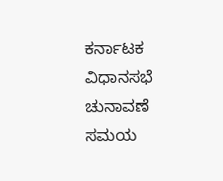ಕರ್ನಾಟಕ ವಿಧಾನಸಭೆ ಚುನಾವಣೆ ಸಮಯ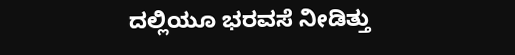ದಲ್ಲಿಯೂ ಭರವಸೆ ನೀಡಿತ್ತು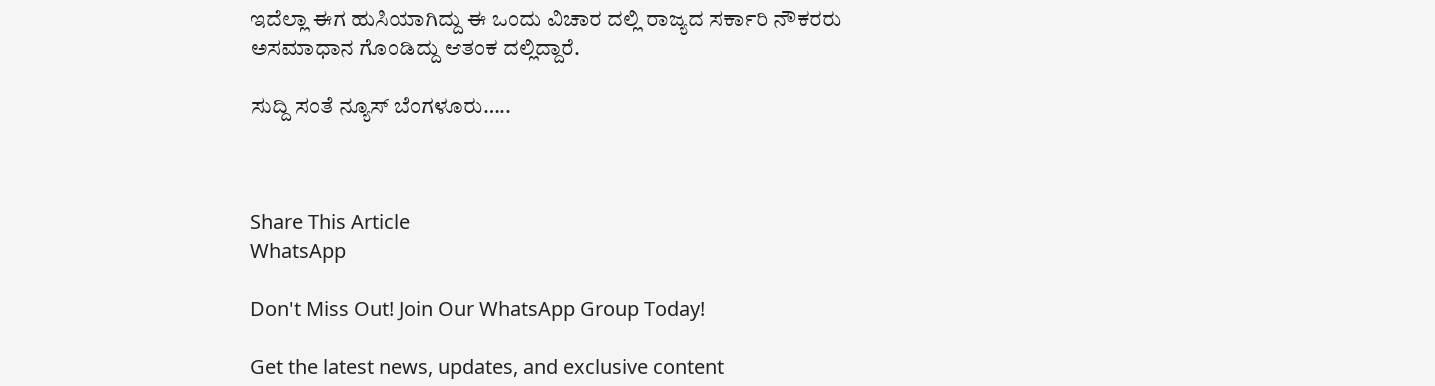ಇದೆಲ್ಲಾ ಈಗ ಹುಸಿಯಾಗಿದ್ದು ಈ ಒಂದು ವಿಚಾರ ದಲ್ಲಿ ರಾಜ್ಯದ ಸರ್ಕಾರಿ ನೌಕರರು ಅಸಮಾಧಾನ ಗೊಂಡಿದ್ದು ಆತಂಕ ದಲ್ಲಿದ್ದಾರೆ.

ಸುದ್ದಿ ಸಂತೆ ನ್ಯೂಸ್ ಬೆಂಗಳೂರು…..



Share This Article
WhatsApp

Don't Miss Out! Join Our WhatsApp Group Today!

Get the latest news, updates, and exclusive content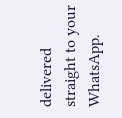delivered straight to your WhatsApp.